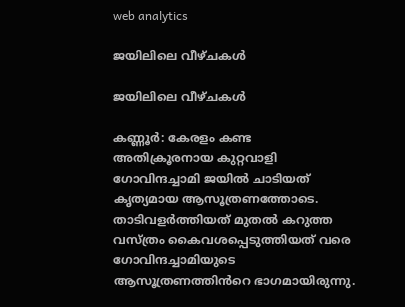web analytics

ജയിലിലെ വീഴ്ചകൾ

ജയിലിലെ വീഴ്ചകൾ

കണ്ണൂർ: കേരളം കണ്ട അതിക്രൂരനായ കുറ്റവാളി ഗോവിന്ദച്ചാമി ജയിൽ ചാടിയത് കൃത്യമായ ആസൂത്രണത്തോടെ. താടിവളർത്തിയത് മുതൽ കറുത്ത വസ്ത്രം കൈവശപ്പെടുത്തിയത് വരെ ഗോവിന്ദച്ചാമിയുടെ ആസൂത്രണത്തിൻറെ ഭാഗമായിരുന്നു.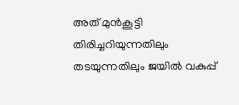അത് മുൻകൂട്ടി തിരിച്ചറിയുന്നതിലും തടയുന്നതിലും ജയിൽ വകുപ്പ്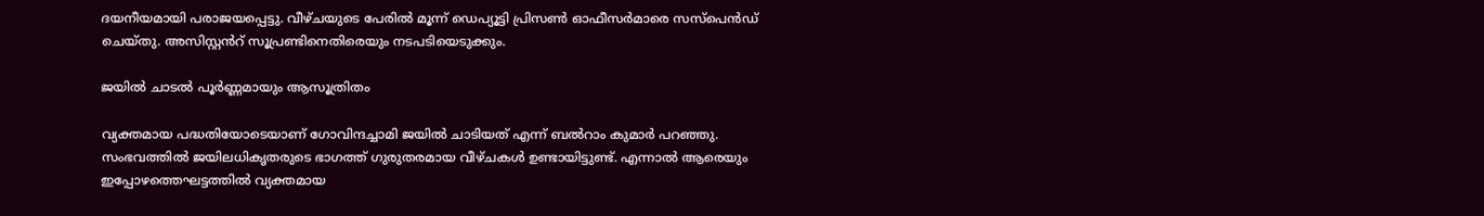ദയനീയമായി പരാജയപ്പെട്ടു. വീഴ്ചയുടെ പേരിൽ മൂന്ന് ഡെപ്യൂട്ടി പ്രിസൺ ഓഫീസർമാരെ സസ്പെൻഡ് ചെയ്തു. അസിസ്റ്റൻറ് സൂപ്രണ്ടിനെതിരെയും നടപടിയെടുക്കും.

ജയിൽ ചാടൽ പൂർണ്ണമായും ആസൂത്രിതം

വ്യക്തമായ പദ്ധതിയോടെയാണ് ഗോവിന്ദച്ചാമി ജയിൽ ചാടിയത് എന്ന് ബൽറാം കുമാർ പറഞ്ഞു. സംഭവത്തിൽ ജയിലധികൃതരുടെ ഭാഗത്ത് ഗുരുതരമായ വീഴ്ചകൾ ഉണ്ടായിട്ടുണ്ട്. എന്നാൽ ആരെയും ഇപ്പോഴത്തെഘട്ടത്തിൽ വ്യക്തമായ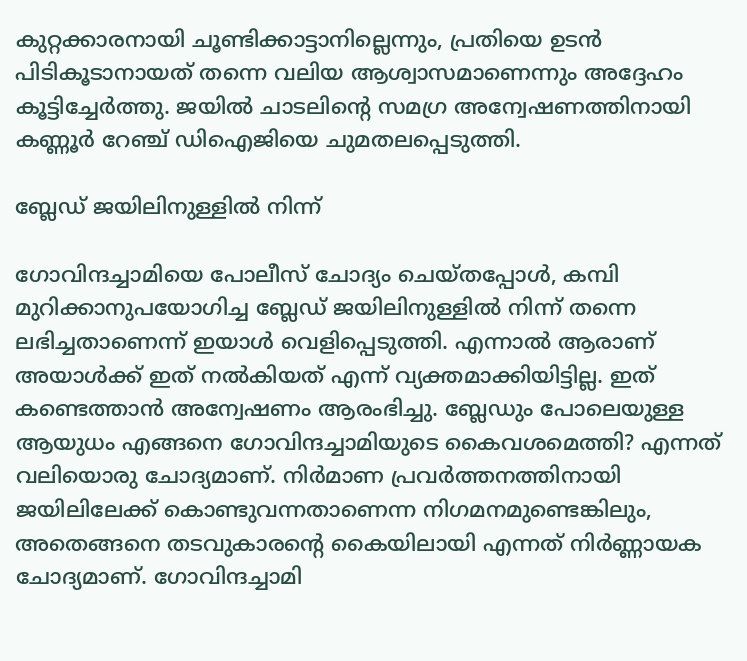കുറ്റക്കാരനായി ചൂണ്ടിക്കാട്ടാനില്ലെന്നും, പ്രതിയെ ഉടൻ പിടികൂടാനായത് തന്നെ വലിയ ആശ്വാസമാണെന്നും അദ്ദേഹം കൂട്ടിച്ചേർത്തു. ജയിൽ ചാടലിന്റെ സമഗ്ര അന്വേഷണത്തിനായി കണ്ണൂർ റേഞ്ച് ഡിഐജിയെ ചുമതലപ്പെടുത്തി.

ബ്ലേഡ് ജയിലിനുള്ളിൽ നിന്ന്

ഗോവിന്ദച്ചാമിയെ പോലീസ് ചോദ്യം ചെയ്തപ്പോൾ, കമ്പി മുറിക്കാനുപയോഗിച്ച ബ്ലേഡ് ജയിലിനുള്ളിൽ നിന്ന് തന്നെ ലഭിച്ചതാണെന്ന് ഇയാൾ വെളിപ്പെടുത്തി. എന്നാൽ ആരാണ് അയാൾക്ക് ഇത് നൽകിയത് എന്ന് വ്യക്തമാക്കിയിട്ടില്ല. ഇത് കണ്ടെത്താൻ അന്വേഷണം ആരംഭിച്ചു. ബ്ലേഡും പോലെയുള്ള ആയുധം എങ്ങനെ ഗോവിന്ദച്ചാമിയുടെ കൈവശമെത്തി? എന്നത് വലിയൊരു ചോദ്യമാണ്. നിർമാണ പ്രവർത്തനത്തിനായി ജയിലിലേക്ക് കൊണ്ടുവന്നതാണെന്ന നിഗമനമുണ്ടെങ്കിലും, അതെങ്ങനെ തടവുകാരന്റെ കൈയിലായി എന്നത് നിർണ്ണായക ചോദ്യമാണ്. ഗോവിന്ദച്ചാമി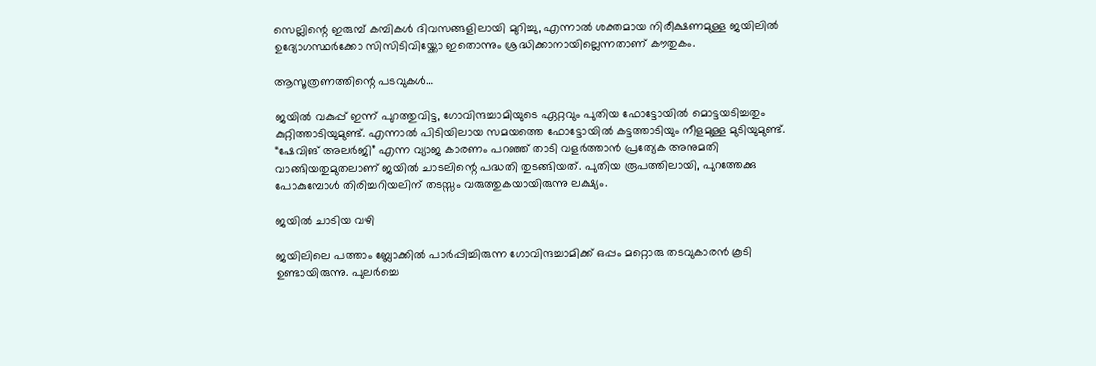സെല്ലിന്റെ ഇരുമ്പ് കമ്പികൾ ദിവസങ്ങളിലായി മുറിച്ചു, എന്നാൽ ശക്തമായ നിരീക്ഷണമുള്ള ജയിലിൽ ഉദ്യോഗസ്ഥർക്കോ സിസിടിവിയ്ക്കോ ഇതൊന്നും ശ്രദ്ധിക്കാനായില്ലെന്നതാണ് കൗതുകം.

ആസൂത്രണത്തിന്റെ പടവുകൾ…

ജയിൽ വകുപ്പ് ഇന്ന് പുറത്തുവിട്ട, ഗോവിന്ദച്ചാമിയുടെ ഏറ്റവും പുതിയ ഫോട്ടോയിൽ മൊട്ടയടിച്ചതും കുറ്റിത്താടിയുമുണ്ട്. എന്നാൽ പിടിയിലായ സമയത്തെ ഫോട്ടോയിൽ കട്ടത്താടിയും നീളമുള്ള മുടിയുമുണ്ട്. “ഷേവിങ് അലർജി” എന്ന വ്യാജ കാരണം പറഞ്ഞ് താടി വളർത്താൻ പ്രത്യേക അനുമതി വാങ്ങിയതുമുതലാണ് ജയിൽ ചാടലിന്റെ പദ്ധതി തുടങ്ങിയത്. പുതിയ രൂപത്തിലായി, പുറത്തേക്കു പോകുമ്പോൾ തിരിച്ചറിയലിന് തടസ്സം വരുത്തുകയായിരുന്നു ലക്ഷ്യം.

ജയിൽ ചാടിയ വഴി

ജയിലിലെ പത്താം ബ്ലോക്കിൽ പാർപ്പിച്ചിരുന്ന ഗോവിന്ദച്ചാമിക്ക് ഒപ്പം മറ്റൊരു തടവുകാരൻ കൂടി ഉണ്ടായിരുന്നു. പുലർച്ചെ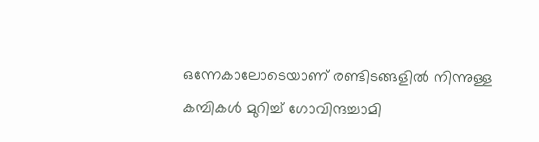ഒന്നേകാലോടെയാണ് രണ്ടിടങ്ങളിൽ നിന്നുള്ള കമ്പികൾ മുറിച്ച് ഗോവിന്ദച്ചാമി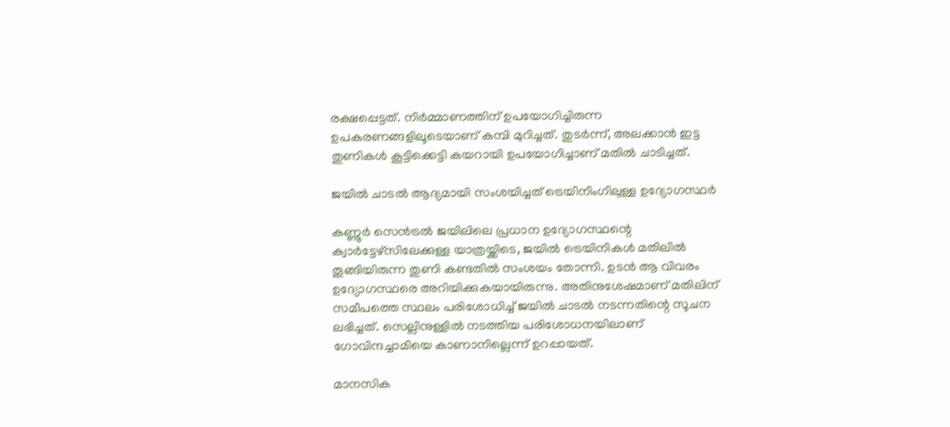രക്ഷപ്പെട്ടത്. നിർമ്മാണത്തിന് ഉപയോഗിച്ചിരുന്ന ഉപകരണങ്ങളിലൂടെയാണ് കമ്പി മുറിച്ചത്. തുടർന്ന്, അലക്കാൻ ഇട്ട തുണികൾ കൂട്ടിക്കെട്ടി കയറായി ഉപയോഗിച്ചാണ് മതിൽ ചാടിച്ചത്.

ജയിൽ ചാടൽ ആദ്യമായി സംശയിച്ചത് ട്രെയിനിംഗിലുള്ള ഉദ്യോഗസ്ഥർ

കണ്ണൂർ സെൻട്രൽ ജയിലിലെ പ്രധാന ഉദ്യോഗസ്ഥന്റെ ക്വാർട്ടേഴ്സിലേക്കുള്ള യാത്രയ്ക്കിടെ, ജയിൽ ട്രെയിനികൾ മതിലിൽ തൂങ്ങിയിരുന്ന തുണി കണ്ടതിൽ സംശയം തോന്നി. ഉടൻ ആ വിവരം ഉദ്യോഗസ്ഥരെ അറിയിക്കുകയായിരുന്നു. അതിനുശേഷമാണ് മതിലിന് സമീപത്തെ സ്ഥലം പരിശോധിച്ച് ജയിൽ ചാടൽ നടന്നതിന്റെ സൂചന ലഭിച്ചത്. സെല്ലിനുള്ളിൽ നടത്തിയ പരിശോധനയിലാണ് ഗോവിന്ദച്ചാമിയെ കാണാനില്ലെന്ന് ഉറപ്പായത്.

മാനസിക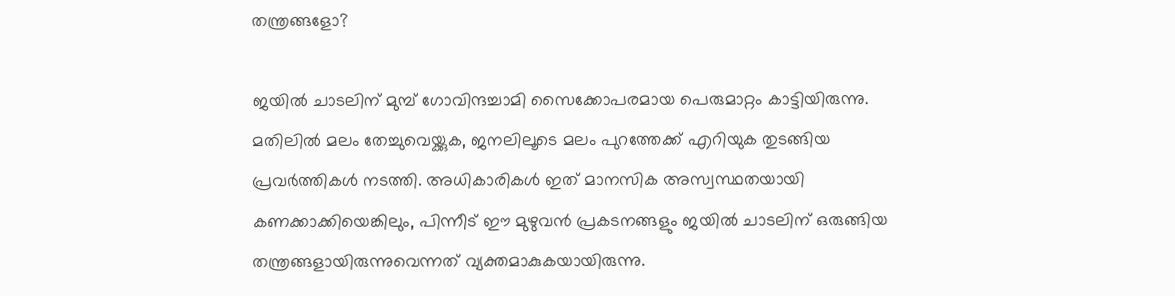തന്ത്രങ്ങളോ?

ജയിൽ ചാടലിന് മുമ്പ് ഗോവിന്ദച്ചാമി സൈക്കോപരമായ പെരുമാറ്റം കാട്ടിയിരുന്നു. മതിലിൽ മലം തേച്ചുവെയ്ക്കുക, ജനലിലൂടെ മലം പുറത്തേക്ക് എറിയുക തുടങ്ങിയ പ്രവർത്തികൾ നടത്തി. അധികാരികൾ ഇത് മാനസിക അസ്വസ്ഥതയായി കണക്കാക്കിയെങ്കിലും, പിന്നീട് ഈ മുഴുവൻ പ്രകടനങ്ങളും ജയിൽ ചാടലിന് ഒരുങ്ങിയ തന്ത്രങ്ങളായിരുന്നുവെന്നത് വ്യക്തമാകുകയായിരുന്നു.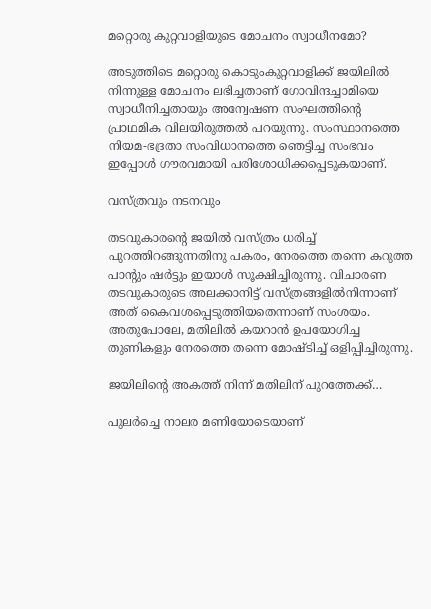മറ്റൊരു കുറ്റവാളിയുടെ മോചനം സ്വാധീനമോ?

അടുത്തിടെ മറ്റൊരു കൊടുംകുറ്റവാളിക്ക് ജയിലിൽ നിന്നുള്ള മോചനം ലഭിച്ചതാണ് ഗോവിന്ദച്ചാമിയെ സ്വാധീനിച്ചതായും അന്വേഷണ സംഘത്തിന്റെ പ്രാഥമിക വിലയിരുത്തൽ പറയുന്നു. സംസ്ഥാനത്തെ നിയമ-ഭദ്രതാ സംവിധാനത്തെ ഞെട്ടിച്ച സംഭവം ഇപ്പോൾ ഗൗരവമായി പരിശോധിക്കപ്പെടുകയാണ്.

വസ്ത്രവും നടനവും

തടവുകാരന്റെ ജയിൽ വസ്ത്രം ധരിച്ച് പുറത്തിറങ്ങുന്നതിനു പകരം, നേരത്തെ തന്നെ കറുത്ത പാന്റും ഷർട്ടും ഇയാൾ സൂക്ഷിച്ചിരുന്നു. വിചാരണ തടവുകാരുടെ അലക്കാനിട്ട് വസ്ത്രങ്ങളിൽനിന്നാണ് അത് കൈവശപ്പെടുത്തിയതെന്നാണ് സംശയം. അതുപോലേ, മതിലിൽ കയറാൻ ഉപയോഗിച്ച തുണികളും നേരത്തെ തന്നെ മോഷ്ടിച്ച് ഒളിപ്പിച്ചിരുന്നു.

ജയിലിന്റെ അകത്ത് നിന്ന് മതിലിന് പുറത്തേക്ക്…

പുലർച്ചെ നാലര മണിയോടെയാണ്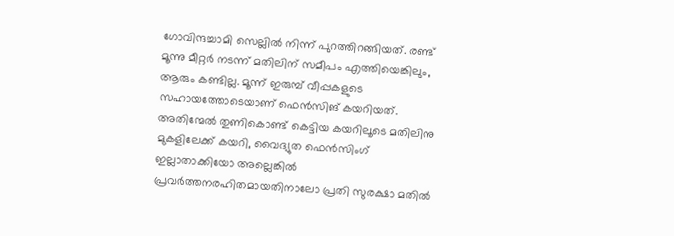ഗോവിന്ദച്ചാമി സെല്ലിൽ നിന്ന് പുറത്തിറങ്ങിയത്. രണ്ട് മൂന്നു മീറ്റർ നടന്ന് മതിലിന് സമീപം എത്തിയെങ്കിലും, ആരും കണ്ടില്ല. മൂന്ന് ഇരുമ്പ് വീപ്പകളുടെ സഹായത്തോടെയാണ് ഫെൻസിങ് കയറിയത്. അതിന്മേൽ തുണികൊണ്ട് കെട്ടിയ കയറിലൂടെ മതിലിനു മുകളിലേക്ക് കയറി, വൈദ്യുത ഫെൻസിംഗ് ഇല്ലാതാക്കിയോ അല്ലെങ്കിൽ പ്രവർത്തനരഹിതമായതിനാലോ പ്രതി സുരക്ഷാ മതിൽ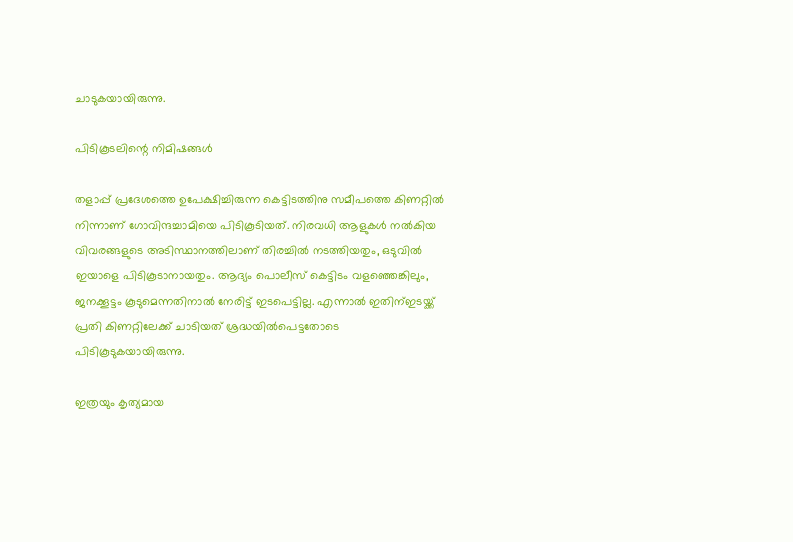ചാടുകയായിരുന്നു.

പിടികൂടലിന്റെ നിമിഷങ്ങൾ

തളാപ്പ് പ്രദേശത്തെ ഉപേക്ഷിച്ചിരുന്ന കെട്ടിടത്തിനു സമീപത്തെ കിണറ്റിൽ നിന്നാണ് ഗോവിന്ദച്ചാമിയെ പിടികൂടിയത്. നിരവധി ആളുകൾ നൽകിയ വിവരങ്ങളുടെ അടിസ്ഥാനത്തിലാണ് തിരച്ചിൽ നടത്തിയതും, ഒടുവിൽ ഇയാളെ പിടികൂടാനായതും. ആദ്യം പൊലീസ് കെട്ടിടം വളഞ്ഞെങ്കിലും, ജനക്കൂട്ടം കൂടുമെന്നതിനാൽ നേരിട്ട് ഇടപെട്ടില്ല. എന്നാൽ ഇതിന്ഇടയ്ക്ക് പ്രതി കിണറ്റിലേക്ക് ചാടിയത് ശ്രദ്ധയിൽപെട്ടതോടെ പിടികൂടുകയായിരുന്നു.

ഇത്രയും കൃത്യമായ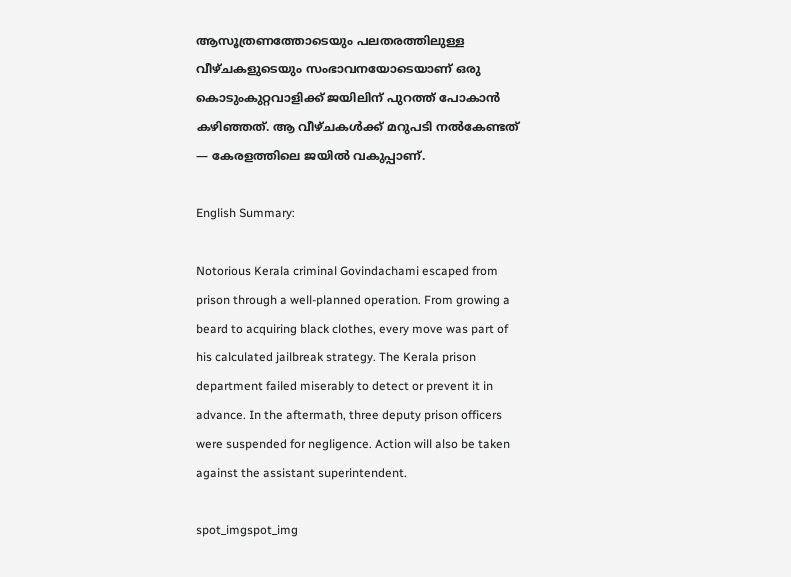ആസൂത്രണത്തോടെയും പലതരത്തിലുള്ള വീഴ്ചകളുടെയും സംഭാവനയോടെയാണ് ഒരു കൊടുംകുറ്റവാളിക്ക് ജയിലിന് പുറത്ത് പോകാൻ കഴിഞ്ഞത്. ആ വീഴ്ചകൾക്ക് മറുപടി നൽകേണ്ടത് — കേരളത്തിലെ ജയിൽ വകുപ്പാണ്.

English Summary:

Notorious Kerala criminal Govindachami escaped from prison through a well-planned operation. From growing a beard to acquiring black clothes, every move was part of his calculated jailbreak strategy. The Kerala prison department failed miserably to detect or prevent it in advance. In the aftermath, three deputy prison officers were suspended for negligence. Action will also be taken against the assistant superintendent.

spot_imgspot_img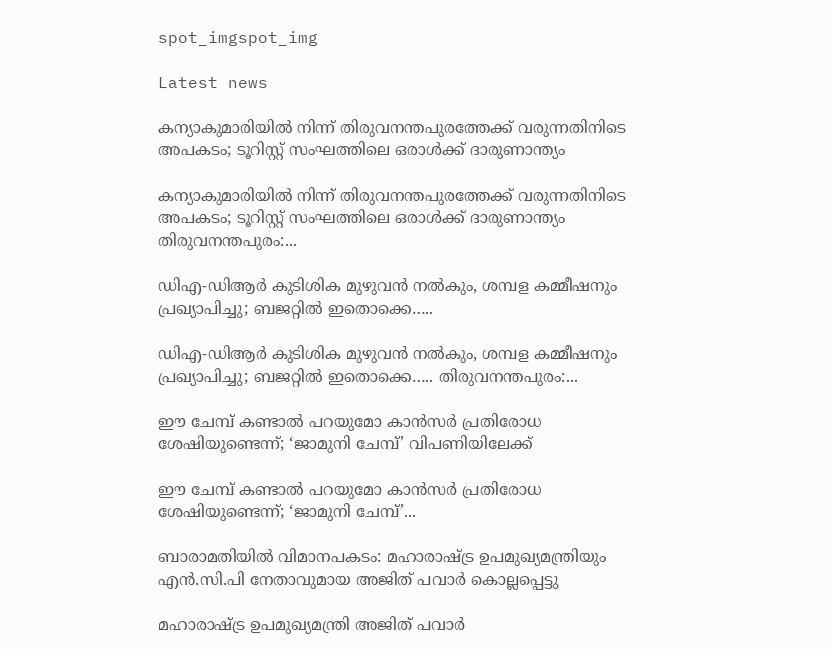spot_imgspot_img

Latest news

കന്യാകുമാരിയിൽ നിന്ന് തിരുവനന്തപുരത്തേക്ക് വരുന്നതിനിടെ അപകടം; ടൂറിസ്റ്റ് സംഘത്തിലെ ഒരാൾക്ക് ദാരുണാന്ത്യം

കന്യാകുമാരിയിൽ നിന്ന് തിരുവനന്തപുരത്തേക്ക് വരുന്നതിനിടെ അപകടം; ടൂറിസ്റ്റ് സംഘത്തിലെ ഒരാൾക്ക് ദാരുണാന്ത്യം തിരുവനന്തപുരം:...

ഡിഎ-ഡിആർ കുടിശിക മുഴുവൻ നൽകും, ശമ്പള കമ്മീഷനും പ്രഖ്യാപിച്ചു; ബജറ്റിൽ ഇതൊക്കെ…..

ഡിഎ-ഡിആർ കുടിശിക മുഴുവൻ നൽകും, ശമ്പള കമ്മീഷനും പ്രഖ്യാപിച്ചു; ബജറ്റിൽ ഇതൊക്കെ….. തിരുവനന്തപുരം:...

ഈ ചേമ്പ് കണ്ടാൽ പറയുമോ കാൻസർ പ്രതിരോധ ശേഷിയുണ്ടെന്ന്; ‘ജാമുനി ചേമ്പ്’ വിപണിയിലേക്ക്

ഈ ചേമ്പ് കണ്ടാൽ പറയുമോ കാൻസർ പ്രതിരോധ ശേഷിയുണ്ടെന്ന്; ‘ജാമുനി ചേമ്പ്’...

ബാരാമതിയിൽ വിമാനപകടം: മഹാരാഷ്ട്ര ഉപമുഖ്യമന്ത്രിയും എൻ.സി.പി നേതാവുമായ അജിത് പവാർ കൊല്ലപ്പെട്ടു

മഹാരാഷ്ട്ര ഉപമുഖ്യമന്ത്രി അജിത് പവാർ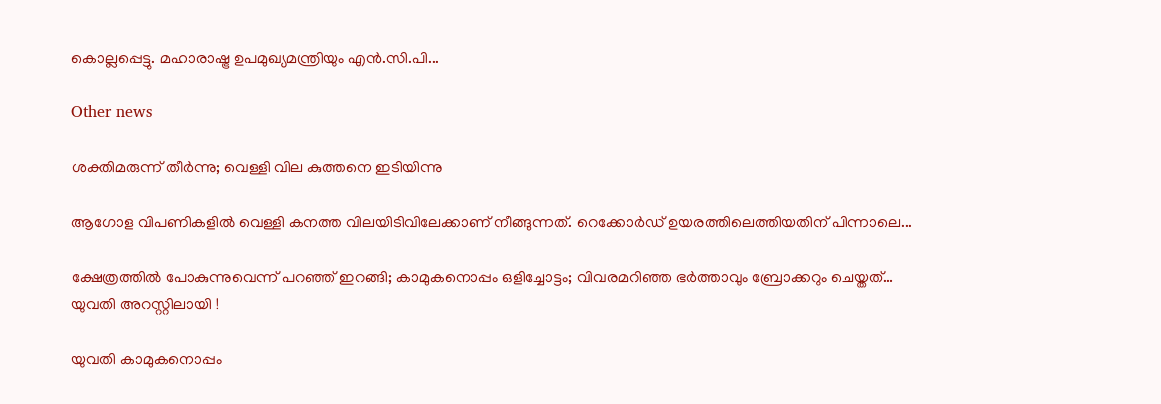കൊല്ലപ്പെട്ടു. മഹാരാഷ്ട്ര ഉപമുഖ്യമന്ത്രിയും എൻ.സി.പി...

Other news

ശക്തിമരുന്ന് തീർന്നു; വെള്ളി വില കുത്തനെ ഇടിയിന്നു

ആഗോള വിപണികളിൽ വെള്ളി കനത്ത വിലയിടിവിലേക്കാണ് നീങ്ങുന്നത്. റെക്കോർഡ് ഉയരത്തിലെത്തിയതിന് പിന്നാലെ...

ക്ഷേത്രത്തിൽ പോകുന്നുവെന്ന് പറഞ്ഞ് ഇറങ്ങി; കാമുകനൊപ്പം ഒളിച്ചോട്ടം; വിവരമറിഞ്ഞ ഭർത്താവും ബ്രോക്കറും ചെയ്തത്… യുവതി അറസ്റ്റിലായി !

യുവതി കാമുകനൊപ്പം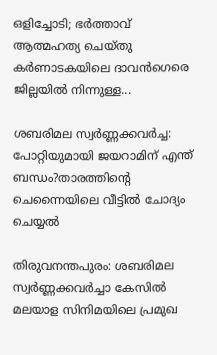ഒളിച്ചോടി; ഭർത്താവ് ആത്മഹത്യ ചെയ്തു കർണാടകയിലെ ദാവൻഗെരെ ജില്ലയിൽ നിന്നുള്ള...

ശബരിമല സ്വർണ്ണക്കവർച്ച: പോറ്റിയുമായി ജയറാമിന് എന്ത് ബന്ധം?താരത്തിന്റെ ചെന്നൈയിലെ വീട്ടിൽ ചോദ്യം ചെയ്യൽ

തിരുവനന്തപുരം: ശബരിമല സ്വർണ്ണക്കവർച്ചാ കേസിൽ മലയാള സിനിമയിലെ പ്രമുഖ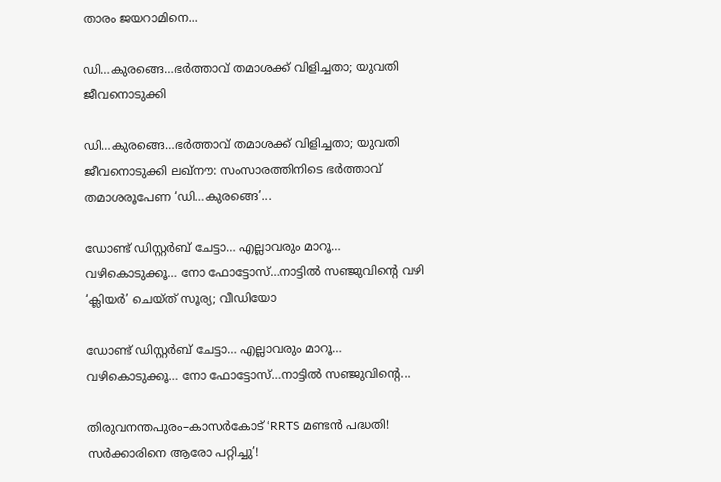താരം ജയറാമിനെ...

ഡി…കുരങ്ങെ…ഭർത്താവ് തമാശക്ക് വിളിച്ചതാ; യുവതി ജീവനൊടുക്കി

ഡി…കുരങ്ങെ…ഭർത്താവ് തമാശക്ക് വിളിച്ചതാ; യുവതി ജീവനൊടുക്കി ലഖ്നൗ: സംസാരത്തിനിടെ ഭർത്താവ് തമാശരൂപേണ ‘ഡി…കുരങ്ങെ’...

ഡോണ്ട് ഡിസ്റ്റർബ് ചേട്ടാ… എല്ലാവരും മാറൂ… വഴികൊടുക്കൂ… നോ ഫോട്ടോസ്…നാട്ടില്‍ സഞ്ജുവിന്‍റെ വഴി ‘ക്ലിയര്‍’ ചെയ്ത് സൂര്യ; വീഡിയോ

ഡോണ്ട് ഡിസ്റ്റർബ് ചേട്ടാ… എല്ലാവരും മാറൂ… വഴികൊടുക്കൂ… നോ ഫോട്ടോസ്…നാട്ടില്‍ സഞ്ജുവിന്‍റെ...

തിരുവനന്തപുരം–കാസർകോട് ‘RRTS മണ്ടൻ പദ്ധതി! സർക്കാരിനെ ആരോ പറ്റിച്ചു’!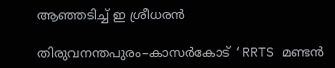ആഞ്ഞടിച്ച് ഇ ശ്രീധരൻ

തിരുവനന്തപുരം–കാസർകോട് ‘RRTS മണ്ടൻ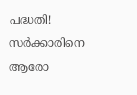പദ്ധതി! സർക്കാരിനെ ആരോ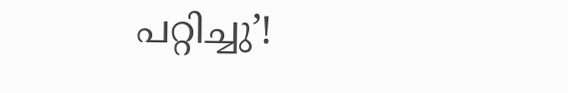പറ്റിച്ചു’!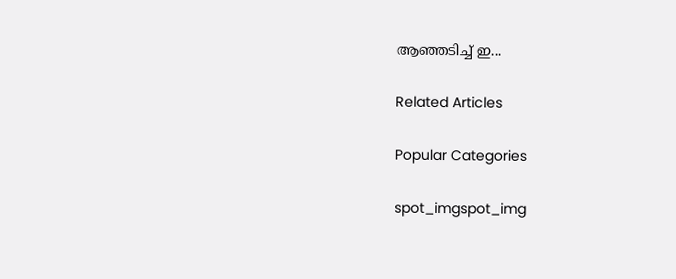ആഞ്ഞടിച്ച് ഇ...

Related Articles

Popular Categories

spot_imgspot_img